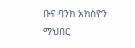ቡና ባንክ አክስዮን ማህበር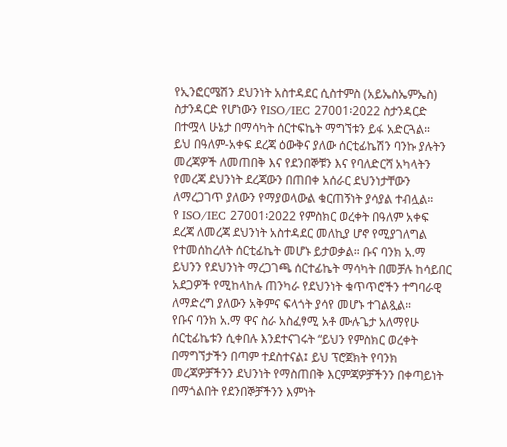የኢንፎርሜሽን ደህንነት አስተዳደር ሲስተምስ (አይኤስኤምኤስ) ስታንዳርድ የሆነውን የISO/IEC 27001፡2022 ስታንዳርድ በተሟላ ሁኔታ በማሳካት ሰርተፍኬት ማግኘቱን ይፋ አድርጓል።
ይህ በዓለም-አቀፍ ደረጃ ዕውቅና ያለው ሰርቲፊኬሽን ባንኩ ያሉትን መረጃዎች ለመጠበቅ እና የደንበኞቹን እና የባለድርሻ አካላትን የመረጃ ደህንነት ደረጃውን በጠበቀ አሰራር ደህንነታቸውን ለማረጋገጥ ያለውን የማያወላውል ቁርጠኝነት ያሳያል ተብሏል።
የ ISO/IEC 27001፡2022 የምስክር ወረቀት በዓለም አቀፍ ደረጃ ለመረጃ ደህንነት አስተዳደር መለኪያ ሆኖ የሚያገለግል የተመሰከረለት ሰርቲፊኬት መሆኑ ይታወቃል። ቡና ባንክ አ.ማ ይህንን የደህንነት ማረጋገጫ ሰርተፊኬት ማሳካት በመቻሉ ከሳይበር አደጋዎች የሚከላከሉ ጠንካራ የደህንነት ቁጥጥሮችን ተግባራዊ ለማድረግ ያለውን አቅምና ፍላጎት ያሳየ መሆኑ ተገልጿል።
የቡና ባንክ አ.ማ ዋና ስራ አስፈፃሚ አቶ ሙሉጌታ አለማየሁ ሰርቲፊኬቱን ሲቀበሉ እንደተናገሩት “ይህን የምስክር ወረቀት በማግኘታችን በጣም ተደስተናል፤ ይህ ፕሮጀክት የባንክ መረጃዎቻችንን ደህንነት የማስጠበቅ እርምጃዎቻችንን በቀጣይነት በማጎልበት የደንበኞቻችንን እምነት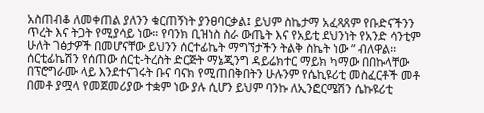አስጠብቆ ለመቀጠል ያለንን ቁርጠኝነት ያንፀባርቃል፤ ይህም ስኬታማ አፈጻጸም የቡድናችንን ጥረት እና ትጋት የሚያሳይ ነው። የባንክ ቢዝነስ ስራ ውጤት እና የአይቲ ደህንነት የአንድ ሳንቲም ሁለት ገፅታዎች በመሆናቸው ይህንን ሰርተፊኬት ማግኘታችን ትልቅ ስኬት ነው ” ብለዋል፡፡
ሰርቲፊኬሽን የሰጠው ሰርቲ-ትረስት ድርጅት ማኔጂንግ ዳይሬክተር ማይክ ካማው በበኩላቸው በፕሮግራሙ ላይ እንደተናገሩት ቡና ባናክ የሚጠበቅበትን ሁሉንም የሴኪዩሪቲ መስፈርቶች መቶ በመቶ ያሟላ የመጀመሪያው ተቋም ነው ያሉ ሲሆን ይህም ባንኩ ለኢንፎርሜሽን ሴኩዩሪቲ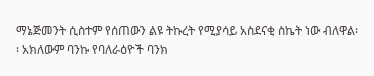ማኔጅመንት ሲስተም የሰጠውን ልዩ ትኩረት የሚያሳይ አስደናቂ ስኬት ነው ብለዋል፡፡ አክለውም ባንኩ የባለራዕዮች ባንክ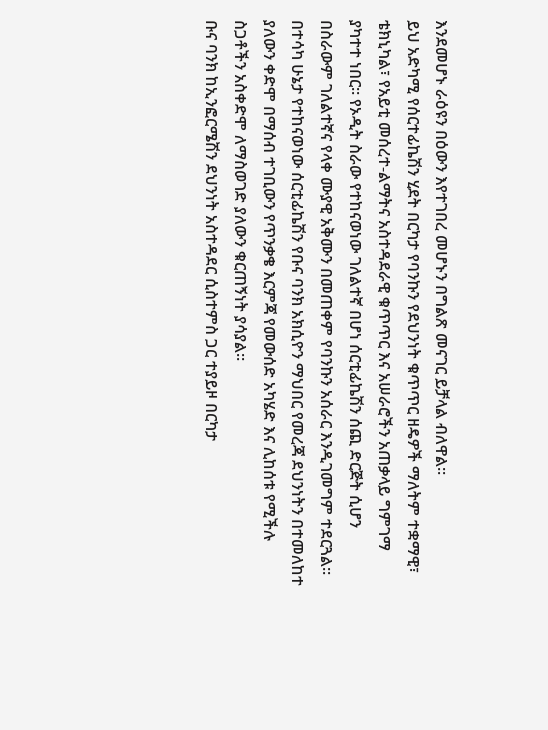እንደመሆኑ ራዕዩን በዕውን እየተገበረ መሆኑን በግልጽ መናገር ይቻላል ብለዋል፡፡
ይህ አድካሚ የሰርተፊኬሽን ሂደት በርካታ የባንኩን የደህንነት ቁጥጥር ዘዴዎች ማለትም ተቋማዊ፣ ቴክኒካል፣ የአይቲ መሰረተ-ልማትና አስተዳደራዊ ቁጥጥር እና አሠራሮችን አጠቃላይ ግምገማ ያካተተ ነበር። የኦዲት ስራው የተከናወነው ገለልተኛ በሆነ ሰርቲፊኬሽን ሰጪ ድርጅት ሲሆን በስራውም ገለልተኛና የላቀ ሙያዊ አቅሙን በመጠቀም የባንኩን አሰራር እንዲገመግም ተደርጓል፡፡ በተሳካ ሁኔታ የተከናወነው ሰርቲፊኬሽን የቡና ባንክ አክሲዮን ማህበር የመረጃ ደህንነትን በተመለከተ ያለውን ቀድሞ በማሰብ ተገቢውን የጥንቃቄ እርምጃ የመውሰድ አካሄድ እና ሊከሰቱ የሚችሉ ስጋቶችን አስቀድሞ ለማስወገድ ያለውን ቁርጠኝነት ያሳያል።
ቡና ባንክ ከኢንፎርሜሽን ደህንነት አስተዳደር ሲስተምስ ጋር ተያይዞ በርካታ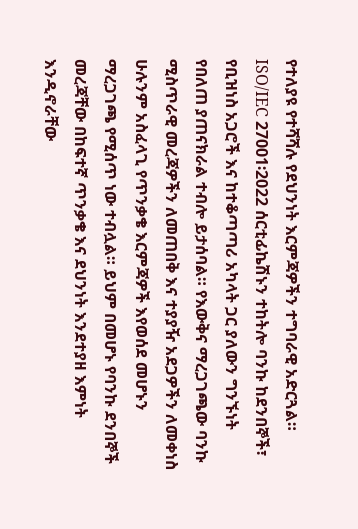የተለያዩ የተሻሻሉ የደህንነት እርምጃዎችን ተግባራዊ አድርጓል። ISO/IEC 27001፡2022 ሰርቲፊኬሽኑን ተከትሎ ባንኩ ከደንበኞች፣ የቢዝነስ አጋሮች እና ከተቆጣጣሪ አካላት ጋር ያለውን ግንኙነት የበለጠ ያጠናክራል ተብሎ ይታሰባል። የእውቅና ማረጋገጫው ባንኩ ሚስጥራዊ መረጃዎችን ለመጠበቅ እና ተያያዥ አደጋዎችን ለመቀነስ ሁሉንም አስፈላጊ የጥንቃቄ እርምጃዎች እየወሰደ መሆኑን ማረጋገጫ የሚሰጥ ነው ተብሏል። ይህም በመሆኑ የባንኩ ደንበኞች መረጃቸው በከፍተኛ ጥንቃቄ እና ደህንነት እንደተያዘ እምነት እንዲኖራቸው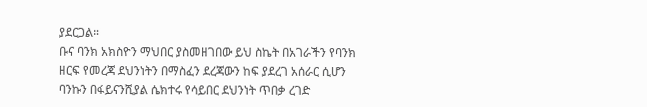ያደርጋል።
ቡና ባንክ አክስዮን ማህበር ያስመዘገበው ይህ ስኬት በአገራችን የባንክ ዘርፍ የመረጃ ደህንነትን በማስፈን ደረጃውን ከፍ ያደረገ አሰራር ሲሆን ባንኩን በፋይናንሺያል ሴክተሩ የሳይበር ደህንነት ጥበቃ ረገድ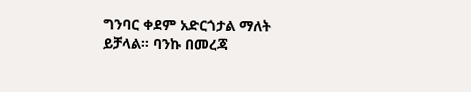ግንባር ቀደም አድርጎታል ማለት ይቻላል። ባንኩ በመረጃ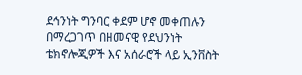ደኅንነት ግንባር ቀደም ሆኖ መቀጠሉን በማረጋገጥ በዘመናዊ የደህንነት ቴክኖሎጂዎች እና አሰራሮች ላይ ኢንቨስት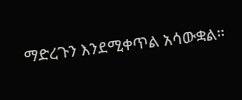ማድረጉን እንደሚቀጥል አሳውቋል።